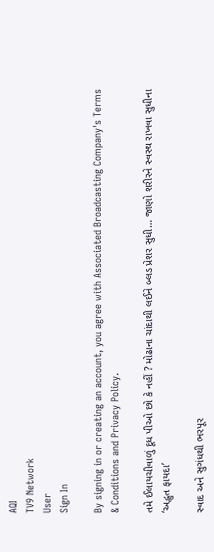AQI
TV9 Network
User
Sign In

By signing in or creating an account, you agree with Associated Broadcasting Company's Terms & Conditions and Privacy Policy.

તમે ઈલાયચીવાળું દૂધ પીઓ છો કે નહીં ? મોઢાના ચાંદાથી લઈને બ્લડ પ્રેશર સુધી… જાણો શરીરને સ્વસ્થ રાખવા સુધીના ‘અદ્ભુત ફાયદા’

સ્વાદ અને સુગંધથી ભરપૂર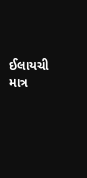ઈલાયચી માત્ર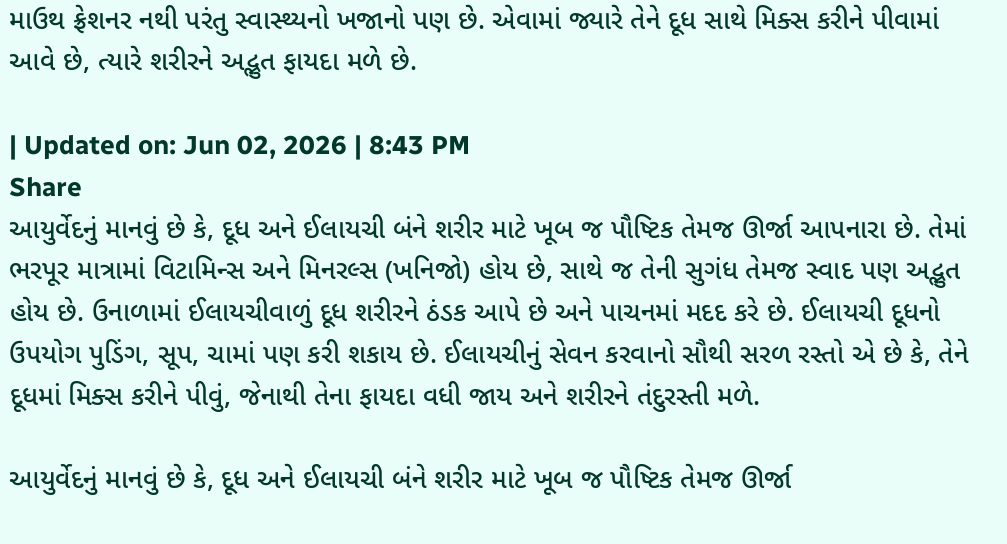માઉથ ફ્રેશનર નથી પરંતુ સ્વાસ્થ્યનો ખજાનો પણ છે. એવામાં જ્યારે તેને દૂધ સાથે મિક્સ કરીને પીવામાં આવે છે, ત્યારે શરીરને અદ્ભુત ફાયદા મળે છે.

| Updated on: Jun 02, 2026 | 8:43 PM
Share
આયુર્વેદનું માનવું છે કે, દૂધ અને ઈલાયચી બંને શરીર માટે ખૂબ જ પૌષ્ટિક તેમજ ઊર્જા આપનારા છે. તેમાં ભરપૂર માત્રામાં વિટામિન્સ અને મિનરલ્સ (ખનિજો) હોય છે, સાથે જ તેની સુગંધ તેમજ સ્વાદ પણ અદ્ભુત હોય છે. ઉનાળામાં ઈલાયચીવાળું દૂધ શરીરને ઠંડક આપે છે અને પાચનમાં મદદ કરે છે. ઈલાયચી દૂધનો ઉપયોગ પુડિંગ, સૂપ, ચામાં પણ કરી શકાય છે. ઈલાયચીનું સેવન કરવાનો સૌથી સરળ રસ્તો એ છે કે, તેને દૂધમાં મિક્સ કરીને પીવું, જેનાથી તેના ફાયદા વધી જાય અને શરીરને તંદુરસ્તી મળે.

આયુર્વેદનું માનવું છે કે, દૂધ અને ઈલાયચી બંને શરીર માટે ખૂબ જ પૌષ્ટિક તેમજ ઊર્જા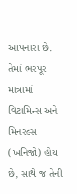આપનારા છે. તેમાં ભરપૂર માત્રામાં વિટામિન્સ અને મિનરલ્સ (ખનિજો) હોય છે, સાથે જ તેની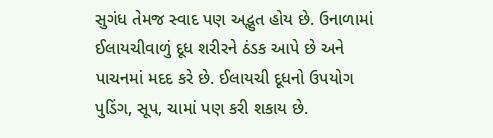સુગંધ તેમજ સ્વાદ પણ અદ્ભુત હોય છે. ઉનાળામાં ઈલાયચીવાળું દૂધ શરીરને ઠંડક આપે છે અને પાચનમાં મદદ કરે છે. ઈલાયચી દૂધનો ઉપયોગ પુડિંગ, સૂપ, ચામાં પણ કરી શકાય છે.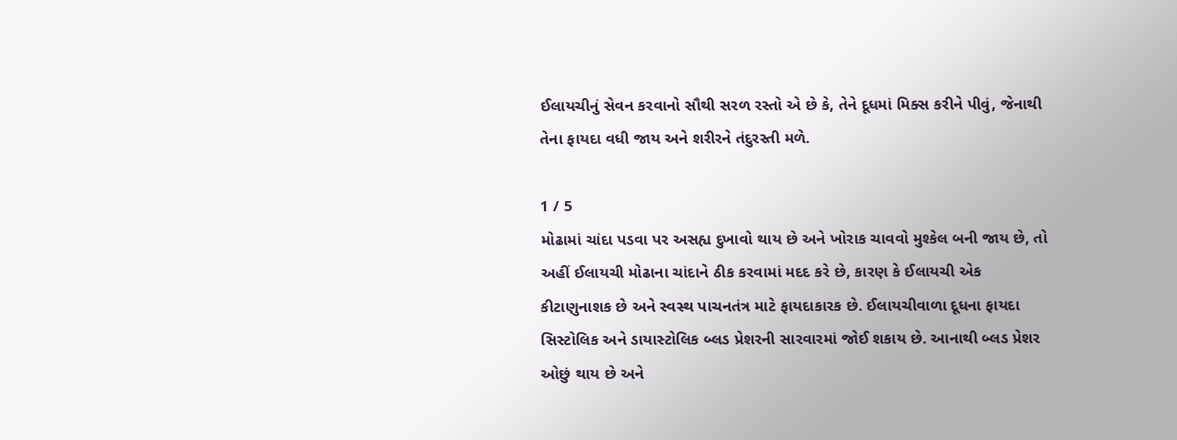ઈલાયચીનું સેવન કરવાનો સૌથી સરળ રસ્તો એ છે કે, તેને દૂધમાં મિક્સ કરીને પીવું, જેનાથી તેના ફાયદા વધી જાય અને શરીરને તંદુરસ્તી મળે.

1 / 5
મોઢામાં ચાંદા પડવા પર અસહ્ય દુખાવો થાય છે અને ખોરાક ચાવવો મુશ્કેલ બની જાય છે, તો અહીં ઈલાયચી મોઢાના ચાંદાને ઠીક કરવામાં મદદ કરે છે, કારણ કે ઈલાયચી એક કીટાણુનાશક છે અને સ્વસ્થ પાચનતંત્ર માટે ફાયદાકારક છે. ઈલાયચીવાળા દૂધના ફાયદા સિસ્ટોલિક અને ડાયાસ્ટોલિક બ્લડ પ્રેશરની સારવારમાં જોઈ શકાય છે. આનાથી બ્લડ પ્રેશર ઓછું થાય છે અને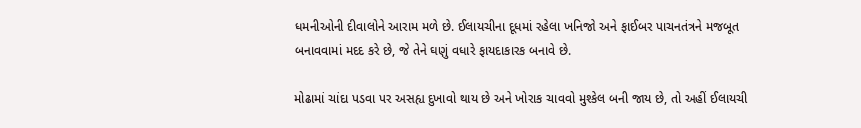ધમનીઓની દીવાલોને આરામ મળે છે. ઈલાયચીના દૂધમાં રહેલા ખનિજો અને ફાઈબર પાચનતંત્રને મજબૂત બનાવવામાં મદદ કરે છે, જે તેને ઘણું વધારે ફાયદાકારક બનાવે છે.

મોઢામાં ચાંદા પડવા પર અસહ્ય દુખાવો થાય છે અને ખોરાક ચાવવો મુશ્કેલ બની જાય છે, તો અહીં ઈલાયચી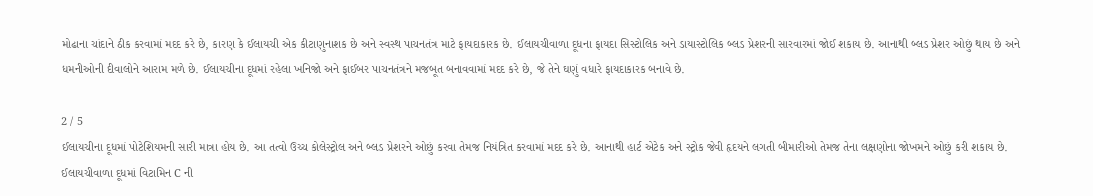મોઢાના ચાંદાને ઠીક કરવામાં મદદ કરે છે, કારણ કે ઈલાયચી એક કીટાણુનાશક છે અને સ્વસ્થ પાચનતંત્ર માટે ફાયદાકારક છે. ઈલાયચીવાળા દૂધના ફાયદા સિસ્ટોલિક અને ડાયાસ્ટોલિક બ્લડ પ્રેશરની સારવારમાં જોઈ શકાય છે. આનાથી બ્લડ પ્રેશર ઓછું થાય છે અને ધમનીઓની દીવાલોને આરામ મળે છે. ઈલાયચીના દૂધમાં રહેલા ખનિજો અને ફાઈબર પાચનતંત્રને મજબૂત બનાવવામાં મદદ કરે છે, જે તેને ઘણું વધારે ફાયદાકારક બનાવે છે.

2 / 5
ઈલાયચીના દૂધમાં પોટેશિયમની સારી માત્રા હોય છે. આ તત્વો ઉચ્ચ કોલેસ્ટ્રોલ અને બ્લડ પ્રેશરને ઓછું કરવા તેમજ નિયંત્રિત કરવામાં મદદ કરે છે. આનાથી હાર્ટ એટેક અને સ્ટ્રોક જેવી હૃદયને લગતી બીમારીઓ તેમજ તેના લક્ષણોના જોખમને ઓછું કરી શકાય છે. ઈલાયચીવાળા દૂધમાં વિટામિન C ની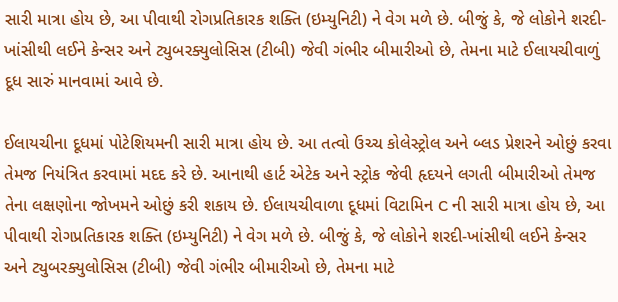સારી માત્રા હોય છે, આ પીવાથી રોગપ્રતિકારક શક્તિ (ઇમ્યુનિટી) ને વેગ મળે છે. બીજું કે, જે લોકોને શરદી-ખાંસીથી લઈને કેન્સર અને ટ્યુબરક્યુલોસિસ (ટીબી) જેવી ગંભીર બીમારીઓ છે, તેમના માટે ઈલાયચીવાળું દૂધ સારું માનવામાં આવે છે.

ઈલાયચીના દૂધમાં પોટેશિયમની સારી માત્રા હોય છે. આ તત્વો ઉચ્ચ કોલેસ્ટ્રોલ અને બ્લડ પ્રેશરને ઓછું કરવા તેમજ નિયંત્રિત કરવામાં મદદ કરે છે. આનાથી હાર્ટ એટેક અને સ્ટ્રોક જેવી હૃદયને લગતી બીમારીઓ તેમજ તેના લક્ષણોના જોખમને ઓછું કરી શકાય છે. ઈલાયચીવાળા દૂધમાં વિટામિન C ની સારી માત્રા હોય છે, આ પીવાથી રોગપ્રતિકારક શક્તિ (ઇમ્યુનિટી) ને વેગ મળે છે. બીજું કે, જે લોકોને શરદી-ખાંસીથી લઈને કેન્સર અને ટ્યુબરક્યુલોસિસ (ટીબી) જેવી ગંભીર બીમારીઓ છે, તેમના માટે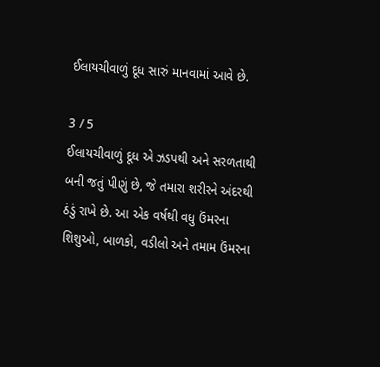ઈલાયચીવાળું દૂધ સારું માનવામાં આવે છે.

3 / 5
ઈલાયચીવાળું દૂધ એ ઝડપથી અને સરળતાથી બની જતું પીણું છે, જે તમારા શરીરને અંદરથી ઠંડું રાખે છે. આ એક વર્ષથી વધુ ઉંમરના શિશુઓ, બાળકો, વડીલો અને તમામ ઉંમરના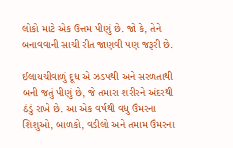લોકો માટે એક ઉત્તમ પીણું છે. જો કે, તેને બનાવવાની સાચી રીત જાણવી પણ જરૂરી છે.

ઈલાયચીવાળું દૂધ એ ઝડપથી અને સરળતાથી બની જતું પીણું છે, જે તમારા શરીરને અંદરથી ઠંડું રાખે છે. આ એક વર્ષથી વધુ ઉંમરના શિશુઓ, બાળકો, વડીલો અને તમામ ઉંમરના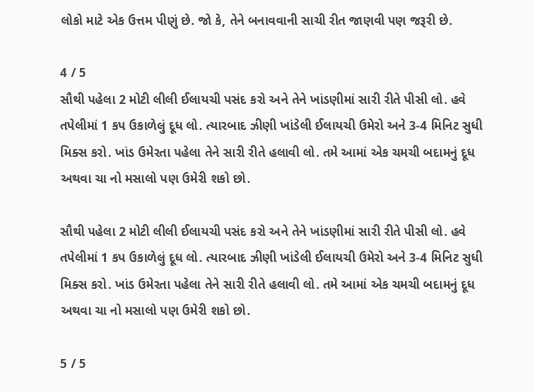લોકો માટે એક ઉત્તમ પીણું છે. જો કે, તેને બનાવવાની સાચી રીત જાણવી પણ જરૂરી છે.

4 / 5
સૌથી પહેલા 2 મોટી લીલી ઈલાયચી પસંદ કરો અને તેને ખાંડણીમાં સારી રીતે પીસી લો. હવે તપેલીમાં 1 કપ ઉકાળેલું દૂધ લો. ત્યારબાદ ઝીણી ખાંડેલી ઈલાયચી ઉમેરો અને 3-4 મિનિટ સુધી મિક્સ કરો. ખાંડ ઉમેરતા પહેલા તેને સારી રીતે હલાવી લો. તમે આમાં એક ચમચી બદામનું દૂધ અથવા ચા નો મસાલો પણ ઉમેરી શકો છો.

સૌથી પહેલા 2 મોટી લીલી ઈલાયચી પસંદ કરો અને તેને ખાંડણીમાં સારી રીતે પીસી લો. હવે તપેલીમાં 1 કપ ઉકાળેલું દૂધ લો. ત્યારબાદ ઝીણી ખાંડેલી ઈલાયચી ઉમેરો અને 3-4 મિનિટ સુધી મિક્સ કરો. ખાંડ ઉમેરતા પહેલા તેને સારી રીતે હલાવી લો. તમે આમાં એક ચમચી બદામનું દૂધ અથવા ચા નો મસાલો પણ ઉમેરી શકો છો.

5 / 5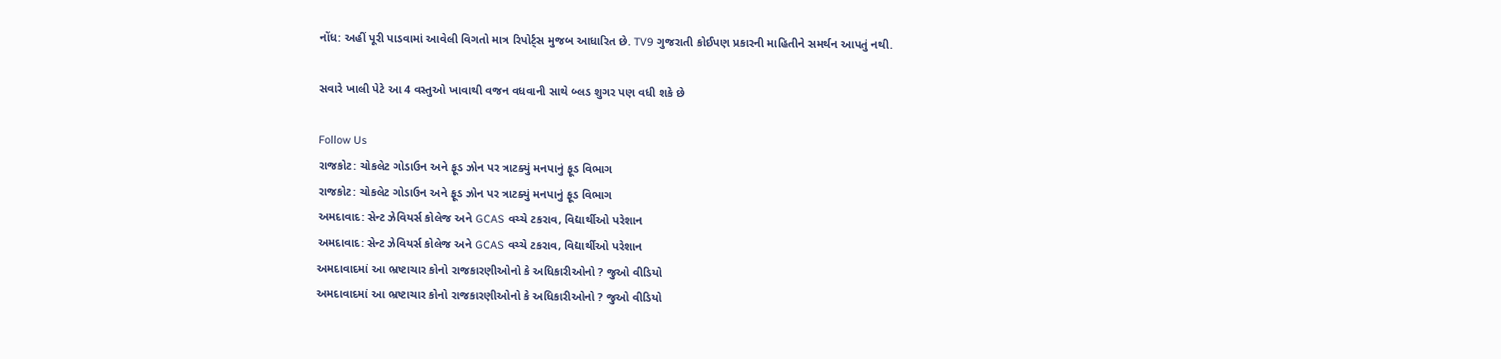નોંધ: અહીં પૂરી પાડવામાં આવેલી વિગતો માત્ર રિપોર્ટ્સ મુજબ આધારિત છે. TV9 ગુજરાતી કોઈપણ પ્રકારની માહિતીને સમર્થન આપતું નથી.

સવારે ખાલી પેટે આ 4 વસ્તુઓ ખાવાથી વજન વધવાની સાથે બ્લડ શુગર પણ વધી શકે છે

Follow Us
રાજકોટ: ચોકલેટ ગોડાઉન અને ફૂડ ઝોન પર ત્રાટક્યું મનપાનું ફૂડ વિભાગ
રાજકોટ: ચોકલેટ ગોડાઉન અને ફૂડ ઝોન પર ત્રાટક્યું મનપાનું ફૂડ વિભાગ
અમદાવાદ: સેન્ટ ઝેવિયર્સ કોલેજ અને GCAS વચ્ચે ટકરાવ, વિદ્યાર્થીઓ પરેશાન
અમદાવાદ: સેન્ટ ઝેવિયર્સ કોલેજ અને GCAS વચ્ચે ટકરાવ, વિદ્યાર્થીઓ પરેશાન
અમદાવાદમાં આ ભ્રષ્ટાચાર કોનો રાજકારણીઓનો કે અધિકારીઓનો ? જુઓ વીડિયો
અમદાવાદમાં આ ભ્રષ્ટાચાર કોનો રાજકારણીઓનો કે અધિકારીઓનો ? જુઓ વીડિયો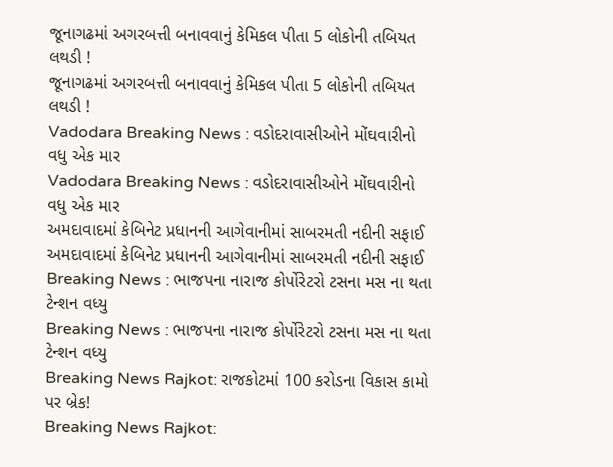જૂનાગઢમાં અગરબત્તી બનાવવાનું કેમિકલ પીતા 5 લોકોની તબિયત લથડી !
જૂનાગઢમાં અગરબત્તી બનાવવાનું કેમિકલ પીતા 5 લોકોની તબિયત લથડી !
Vadodara Breaking News : વડોદરાવાસીઓને મોંઘવારીનો વધુ એક માર
Vadodara Breaking News : વડોદરાવાસીઓને મોંઘવારીનો વધુ એક માર
અમદાવાદમાં કેબિનેટ પ્રધાનની આગેવાનીમાં સાબરમતી નદીની સફાઈ
અમદાવાદમાં કેબિનેટ પ્રધાનની આગેવાનીમાં સાબરમતી નદીની સફાઈ
Breaking News : ભાજપના નારાજ કોર્પોરેટરો ટસના મસ ના થતા ટેન્શન વધ્યુ
Breaking News : ભાજપના નારાજ કોર્પોરેટરો ટસના મસ ના થતા ટેન્શન વધ્યુ
Breaking News Rajkot: રાજકોટમાં 100 કરોડના વિકાસ કામો પર બ્રેક!
Breaking News Rajkot: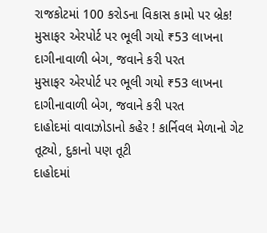રાજકોટમાં 100 કરોડના વિકાસ કામો પર બ્રેક!
મુસાફર એરપોર્ટ પર ભૂલી ગયો ₹53 લાખના દાગીનાવાળી બેગ, જવાને કરી પરત
મુસાફર એરપોર્ટ પર ભૂલી ગયો ₹53 લાખના દાગીનાવાળી બેગ, જવાને કરી પરત
દાહોદમાં વાવાઝોડાનો કહેર ! કાર્નિવલ મેળાનો ગેટ તૂટ્યો, દુકાનો પણ તૂટી
દાહોદમાં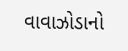વાવાઝોડાનો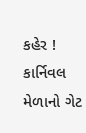કહેર ! કાર્નિવલ મેળાનો ગેટ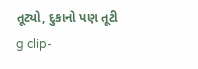તૂટ્યો, દુકાનો પણ તૂટી
g clip-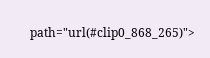path="url(#clip0_868_265)">